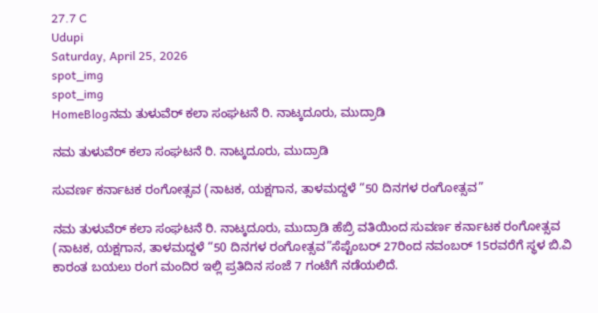27.7 C
Udupi
Saturday, April 25, 2026
spot_img
spot_img
HomeBlogನಮ ತುಳುವೆರ್ ಕಲಾ ಸಂಘಟನೆ ರಿ. ನಾಟ್ಕದೂರು, ಮುದ್ರಾಡಿ

ನಮ ತುಳುವೆರ್ ಕಲಾ ಸಂಘಟನೆ ರಿ. ನಾಟ್ಕದೂರು, ಮುದ್ರಾಡಿ

ಸುವರ್ಣ ಕರ್ನಾಟಕ ರಂಗೋತ್ಸವ (ನಾಟಕ, ಯಕ್ಷಗಾನ, ತಾಳಮದ್ದಳೆ “50 ದಿನಗಳ ರಂಗೋತ್ಸವ”

ನಮ ತುಳುವೆರ್ ಕಲಾ ಸಂಘಟನೆ ರಿ. ನಾಟ್ಕದೂರು, ಮುದ್ರಾಡಿ ಹೆಬ್ರಿ ವತಿಯಿಂದ ಸುವರ್ಣ ಕರ್ನಾಟಕ ರಂಗೋತ್ಸವ (ನಾಟಕ, ಯಕ್ಷಗಾನ, ತಾಳಮದ್ದಳೆ “50 ದಿನಗಳ ರಂಗೋತ್ಸವ”ಸೆಪ್ಟೆಂಬರ್ 27ರಿಂದ ನವಂಬರ್ 15ರವರೆಗೆ ಸ್ಥಳ ಬಿ.ವಿ ಕಾರಂತ ಬಯಲು ರಂಗ ಮಂದಿರ ಇಲ್ಲಿ ಪ್ರತಿದಿನ ಸಂಜೆ 7 ಗಂಟೆಗೆ ನಡೆಯಲಿದೆ.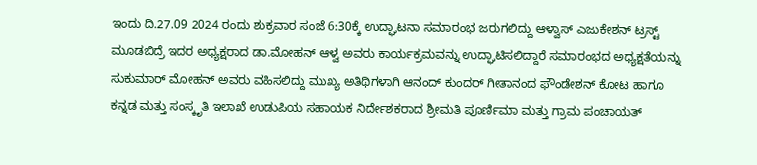ಇಂದು ದಿ.27.09 2024 ರಂದು ಶುಕ್ರವಾರ ಸಂಜೆ 6:30ಕ್ಕೆ ಉದ್ಘಾಟನಾ ಸಮಾರಂಭ ಜರುಗಲಿದ್ದು ಆಳ್ವಾಸ್‌ ಎಜುಕೇಶನ್‌ ಟ್ರಸ್ಟ್ ಮೂಡಬಿದ್ರೆ ಇದರ ಅಧ್ಯಕ್ಷರಾದ ಡಾ.ಮೋಹನ್ ಆಳ್ವ ಅವರು ಕಾರ್ಯಕ್ರಮವನ್ನು ಉದ್ಘಾಟಿಸಲಿದ್ದಾರೆ ಸಮಾರಂಭದ ಅಧ್ಯಕ್ಷತೆಯನ್ನು ಸುಕುಮಾ‌ರ್ ಮೋಹನ್ ಅವರು ವಹಿಸಲಿದ್ದು ಮುಖ್ಯ ಅತಿಥಿಗಳಾಗಿ ಆನಂದ್ ಕುಂದರ್ ಗೀತಾನಂದ ಫೌಂಡೇಶನ್ ಕೋಟ ಹಾಗೂ ಕನ್ನಡ ಮತ್ತು ಸಂಸ್ಕೃತಿ ಇಲಾಖೆ ಉಡುಪಿಯ ಸಹಾಯಕ ನಿರ್ದೇಶಕರಾದ ಶ್ರೀಮತಿ ಪೂರ್ಣಿಮಾ ಮತ್ತು ಗ್ರಾಮ ಪಂಚಾಯತ್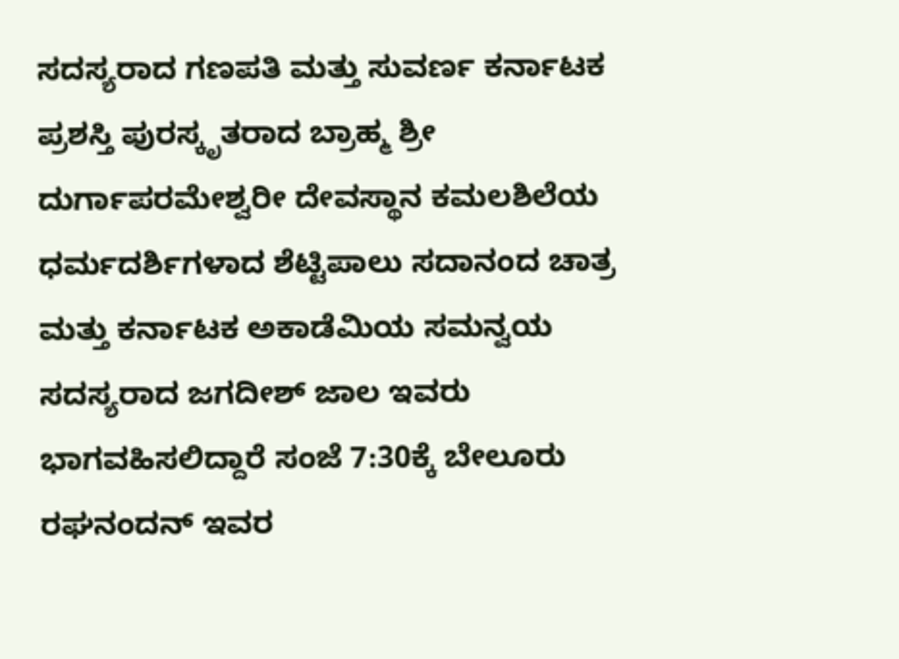ಸದಸ್ಯರಾದ ಗಣಪತಿ ಮತ್ತು ಸುವರ್ಣ ಕರ್ನಾಟಕ ಪ್ರಶಸ್ತಿ ಪುರಸ್ಕೃತರಾದ ಬ್ರಾಹ್ಮ ಶ್ರೀ ದುರ್ಗಾಪರಮೇಶ್ವರೀ ದೇವಸ್ಥಾನ ಕಮಲಶಿಲೆಯ ಧರ್ಮದರ್ಶಿಗಳಾದ ಶೆಟ್ಟಿಪಾಲು ಸದಾನಂದ ಚಾತ್ರ ಮತ್ತು ಕರ್ನಾಟಕ ಅಕಾಡೆಮಿಯ ಸಮನ್ವಯ ಸದಸ್ಯರಾದ ಜಗದೀಶ್ ಜಾಲ ಇವರು ಭಾಗವಹಿಸಲಿದ್ದಾರೆ ಸಂಜೆ 7:30ಕ್ಕೆ ಬೇಲೂರು ರಘನಂದನ್ ಇವರ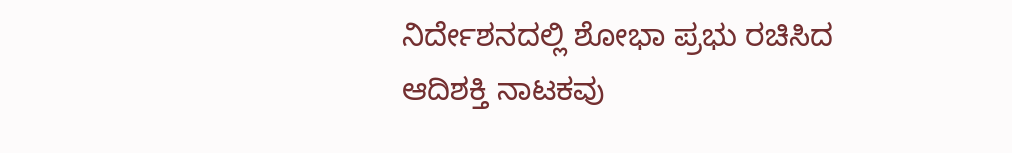ನಿರ್ದೇಶನದಲ್ಲಿ ಶೋಭಾ ಪ್ರಭು ರಚಿಸಿದ ಆದಿಶಕ್ತಿ ನಾಟಕವು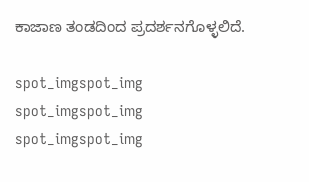ಕಾಜಾಣ ತಂಡದಿಂದ ಪ್ರದರ್ಶನಗೊಳ್ಳಲಿದೆ.

spot_imgspot_img
spot_imgspot_img
spot_imgspot_img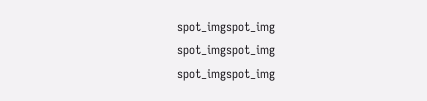spot_imgspot_img
spot_imgspot_img
spot_imgspot_img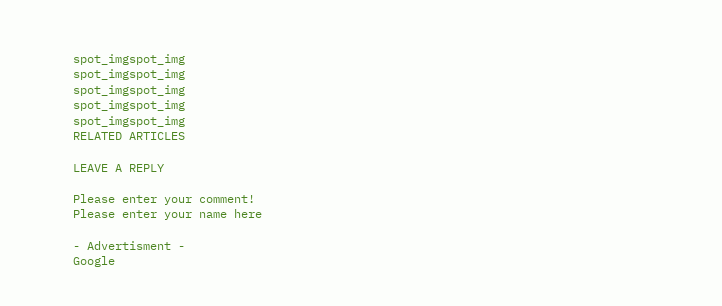spot_imgspot_img
spot_imgspot_img
spot_imgspot_img
spot_imgspot_img
spot_imgspot_img
RELATED ARTICLES

LEAVE A REPLY

Please enter your comment!
Please enter your name here

- Advertisment -
Google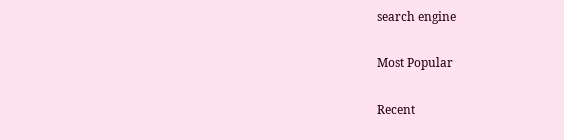search engine

Most Popular

Recent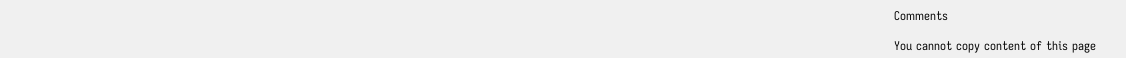Comments

You cannot copy content of this page